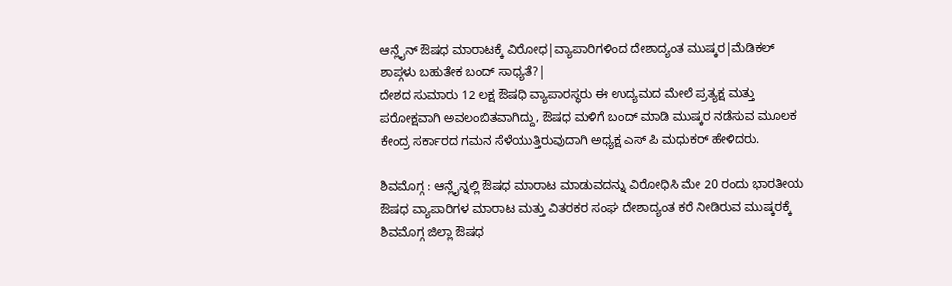ಆನ್ಲೈನ್ ಔಷಧ ಮಾರಾಟಕ್ಕೆ ವಿರೋಧ|ವ್ಯಾಪಾರಿಗಳಿಂದ ದೇಶಾದ್ಯಂತ ಮುಷ್ಕರ|ಮೆಡಿಕಲ್ ಶಾಪ್ಗಳು ಬಹುತೇಕ ಬಂದ್ ಸಾಧ್ಯತೆ?|
ದೇಶದ ಸುಮಾರು 12 ಲಕ್ಷ ಔಷಧಿ ವ್ಯಾಪಾರಸ್ಥರು ಈ ಉದ್ಯಮದ ಮೇಲೆ ಪ್ರತ್ಯಕ್ಷ ಮತ್ತು ಪರೋಕ್ಷವಾಗಿ ಅವಲಂಬಿತವಾಗಿದ್ದು, ಔಷಧ ಮಳಿಗೆ ಬಂದ್ ಮಾಡಿ ಮುಷ್ಕರ ನಡೆಸುವ ಮೂಲಕ ಕೇಂದ್ರ ಸರ್ಕಾರದ ಗಮನ ಸೆಳೆಯುತ್ತಿರುವುದಾಗಿ ಅಧ್ಯಕ್ಷ ಎಸ್ ಪಿ ಮಧುಕರ್ ಹೇಳಿದರು.

ಶಿವಮೊಗ್ಗ : ಆನ್ಲೈನ್ನಲ್ಲಿ ಔಷಧ ಮಾರಾಟ ಮಾಡುವದನ್ನು ವಿರೋಧಿಸಿ ಮೇ 20 ರಂದು ಭಾರತೀಯ ಔಷಧ ವ್ಯಾಪಾರಿಗಳ ಮಾರಾಟ ಮತ್ತು ವಿತರಕರ ಸಂಘ ದೇಶಾದ್ಯಂತ ಕರೆ ನೀಡಿರುವ ಮುಷ್ಕರಕ್ಕೆ ಶಿವಮೊಗ್ಗ ಜಿಲ್ಲಾ ಔಷಧ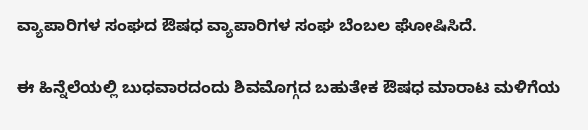ವ್ಯಾಪಾರಿಗಳ ಸಂಘದ ಔಷಧ ವ್ಯಾಪಾರಿಗಳ ಸಂಘ ಬೆಂಬಲ ಘೋಷಿಸಿದೆ.

ಈ ಹಿನ್ನೆಲೆಯಲ್ಲಿ ಬುಧವಾರದಂದು ಶಿವಮೊಗ್ಗದ ಬಹುತೇಕ ಔಷಧ ಮಾರಾಟ ಮಳಿಗೆಯ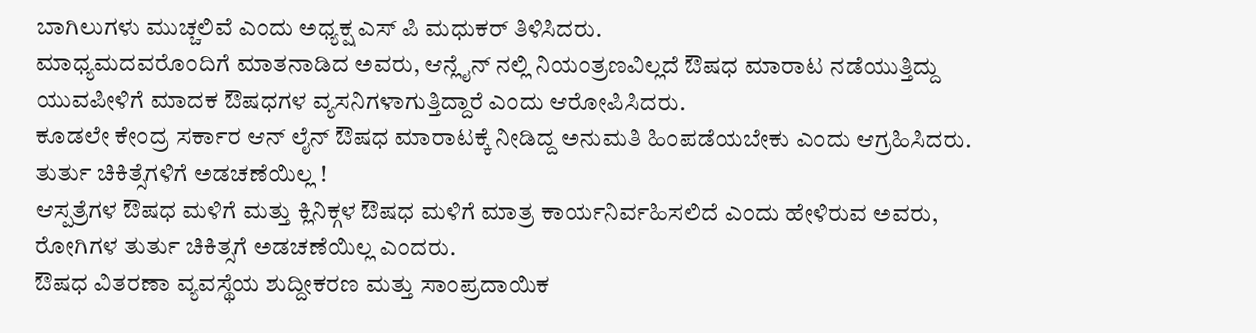ಬಾಗಿಲುಗಳು ಮುಚ್ಚಲಿವೆ ಎಂದು ಅಧ್ಯಕ್ಷ ಎಸ್ ಪಿ ಮಧುಕರ್ ತಿಳಿಸಿದರು.
ಮಾಧ್ಯಮದವರೊಂದಿಗೆ ಮಾತನಾಡಿದ ಅವರು, ಆನ್ಲೈನ್ ನಲ್ಲಿ ನಿಯಂತ್ರಣವಿಲ್ಲದೆ ಔಷಧ ಮಾರಾಟ ನಡೆಯುತ್ತಿದ್ದು ಯುವಪೀಳಿಗೆ ಮಾದಕ ಔಷಧಗಳ ವ್ಯಸನಿಗಳಾಗುತ್ತಿದ್ದಾರೆ ಎಂದು ಆರೋಪಿಸಿದರು.
ಕೂಡಲೇ ಕೇಂದ್ರ ಸರ್ಕಾರ ಆನ್ ಲೈನ್ ಔಷಧ ಮಾರಾಟಕ್ಕೆ ನೀಡಿದ್ದ ಅನುಮತಿ ಹಿಂಪಡೆಯಬೇಕು ಎಂದು ಆಗ್ರಹಿಸಿದರು.
ತುರ್ತು ಚಿಕಿತ್ಸೆಗಳಿಗೆ ಅಡಚಣೆಯಿಲ್ಲ !
ಆಸ್ಪತ್ರೆಗಳ ಔಷಧ ಮಳಿಗೆ ಮತ್ತು ಕ್ಲಿನಿಕ್ಗಳ ಔಷಧ ಮಳಿಗೆ ಮಾತ್ರ ಕಾರ್ಯನಿರ್ವಹಿಸಲಿದೆ ಎಂದು ಹೇಳಿರುವ ಅವರು, ರೋಗಿಗಳ ತುರ್ತು ಚಿಕಿತ್ಸಗೆ ಅಡಚಣೆಯಿಲ್ಲ ಎಂದರು.
ಔಷಧ ವಿತರಣಾ ವ್ಯವಸ್ಥೆಯ ಶುದ್ದೀಕರಣ ಮತ್ತು ಸಾಂಪ್ರದಾಯಿಕ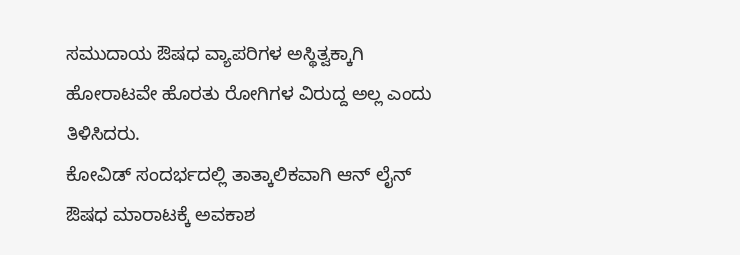ಸಮುದಾಯ ಔಷಧ ವ್ಯಾಪರಿಗಳ ಅಸ್ಥಿತ್ವಕ್ಕಾಗಿ ಹೋರಾಟವೇ ಹೊರತು ರೋಗಿಗಳ ವಿರುದ್ದ ಅಲ್ಲ ಎಂದು ತಿಳಿಸಿದರು.
ಕೋವಿಡ್ ಸಂದರ್ಭದಲ್ಲಿ ತಾತ್ಕಾಲಿಕವಾಗಿ ಆನ್ ಲೈನ್ ಔಷಧ ಮಾರಾಟಕ್ಕೆ ಅವಕಾಶ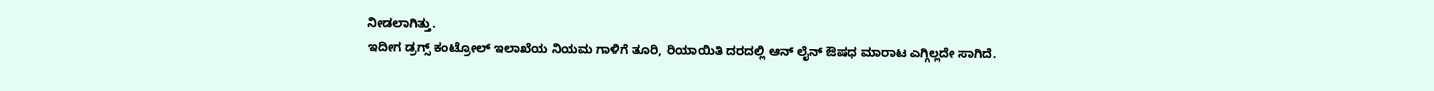ನೀಡಲಾಗಿತ್ತು.
ಇದೀಗ ಡ್ರಗ್ಸ್ ಕಂಟ್ರೋಲ್ ಇಲಾಖೆಯ ನಿಯಮ ಗಾಳಿಗೆ ತೂರಿ, ರಿಯಾಯಿತಿ ದರದಲ್ಲಿ ಆನ್ ಲೈನ್ ಔಷಧ ಮಾರಾಟ ಎಗ್ಗಿಲ್ಲದೇ ಸಾಗಿದೆ.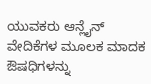ಯುವಕರು ಆನ್ಲೈನ್ ವೇದಿಕೆಗಳ ಮೂಲಕ ಮಾದಕ ಔಷಧಿಗಳನ್ನು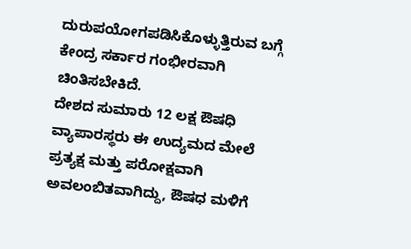ದುರುಪಯೋಗಪಡಿಸಿಕೊಳ್ಳುತ್ತಿರುವ ಬಗ್ಗೆ ಕೇಂದ್ರ ಸರ್ಕಾರ ಗಂಭೀರವಾಗಿ ಚಿಂತಿಸಬೇಕಿದೆ.
ದೇಶದ ಸುಮಾರು 12 ಲಕ್ಷ ಔಷಧಿ ವ್ಯಾಪಾರಸ್ಥರು ಈ ಉದ್ಯಮದ ಮೇಲೆ ಪ್ರತ್ಯಕ್ಷ ಮತ್ತು ಪರೋಕ್ಷವಾಗಿ ಅವಲಂಬಿತವಾಗಿದ್ದು, ಔಷಧ ಮಳಿಗೆ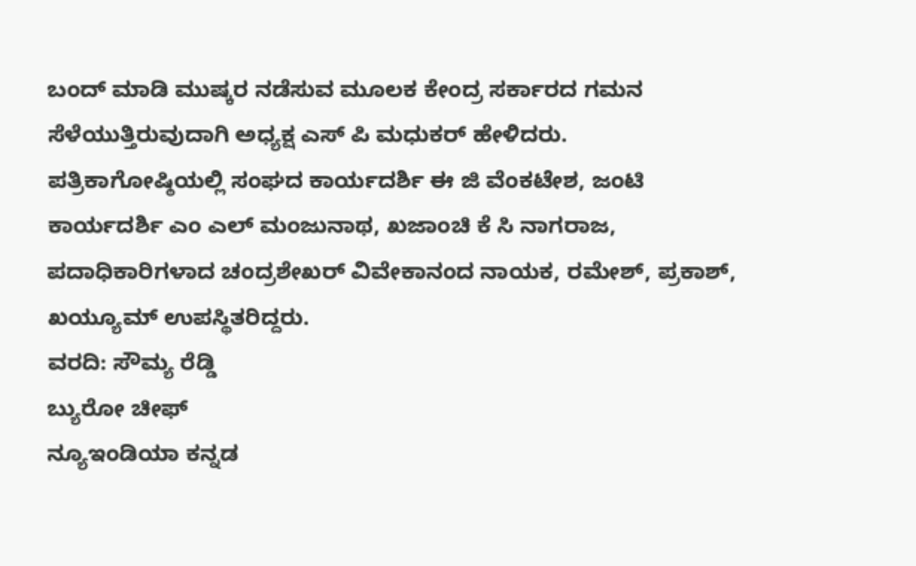ಬಂದ್ ಮಾಡಿ ಮುಷ್ಕರ ನಡೆಸುವ ಮೂಲಕ ಕೇಂದ್ರ ಸರ್ಕಾರದ ಗಮನ ಸೆಳೆಯುತ್ತಿರುವುದಾಗಿ ಅಧ್ಯಕ್ಷ ಎಸ್ ಪಿ ಮಧುಕರ್ ಹೇಳಿದರು.
ಪತ್ರಿಕಾಗೋಷ್ಠಿಯಲ್ಲಿ ಸಂಘದ ಕಾರ್ಯದರ್ಶಿ ಈ ಜಿ ವೆಂಕಟೇಶ, ಜಂಟಿ ಕಾರ್ಯದರ್ಶಿ ಎಂ ಎಲ್ ಮಂಜುನಾಥ, ಖಜಾಂಚಿ ಕೆ ಸಿ ನಾಗರಾಜ, ಪದಾಧಿಕಾರಿಗಳಾದ ಚಂದ್ರಶೇಖರ್ ವಿವೇಕಾನಂದ ನಾಯಕ, ರಮೇಶ್, ಪ್ರಕಾಶ್, ಖಯ್ಯೂಮ್ ಉಪಸ್ಥಿತರಿದ್ದರು.
ವರದಿ: ಸೌಮ್ಯ ರೆಡ್ಡಿ
ಬ್ಯುರೋ ಚೀಫ್
ನ್ಯೂಇಂಡಿಯಾ ಕನ್ನಡ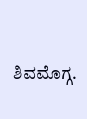ಶಿವಮೊಗ್ಗ.